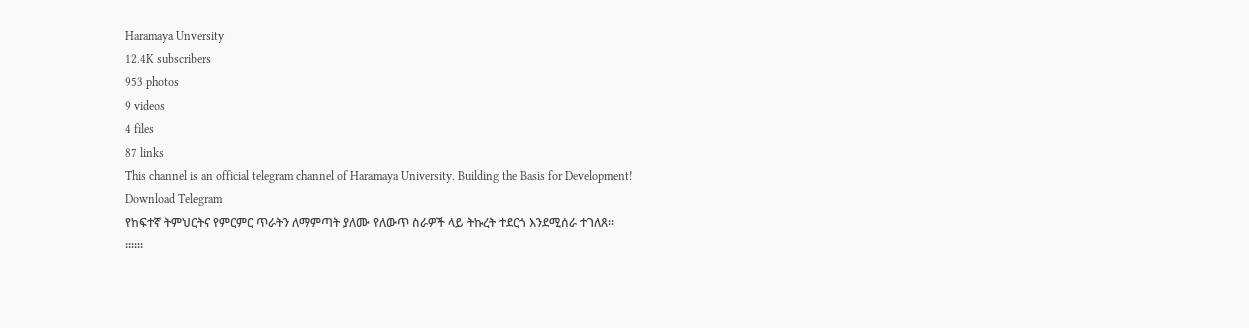Haramaya Unversity
12.4K subscribers
953 photos
9 videos
4 files
87 links
This channel is an official telegram channel of Haramaya University. Building the Basis for Development!
Download Telegram
የከፍተኛ ትምህርትና የምርምር ጥራትን ለማምጣት ያለሙ የለውጥ ስራዎች ላይ ትኩረት ተደርጎ እንደሚሰራ ተገለጸ፡፡
፡፡፡፡፡፡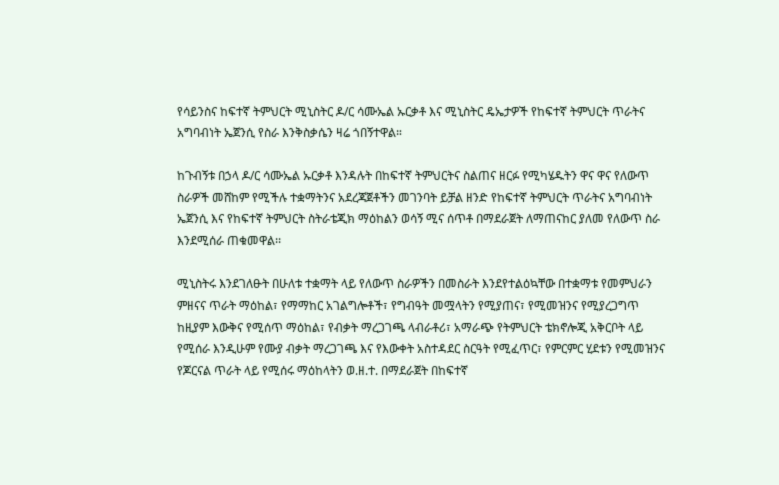የሳይንስና ከፍተኛ ትምህርት ሚኒስትር ዶ/ር ሳሙኤል ኡርቃቶ እና ሚኒስትር ዴኤታዎች የከፍተኛ ትምህርት ጥራትና አግባብነት ኤጀንሲ የስራ እንቅስቃሴን ዛሬ ጎበኝተዋል።

ከጉብኝቱ በኃላ ዶ/ር ሳሙኤል ኡርቃቶ እንዳሉት በከፍተኛ ትምህርትና ስልጠና ዘርፉ የሚካሄዱትን ዋና ዋና የለውጥ ስራዎች መሸከም የሚችሉ ተቋማትንና አደረጃጀቶችን መገንባት ይቻል ዘንድ የከፍተኛ ትምህርት ጥራትና አግባብነት ኤጀንሲ እና የከፍተኛ ትምህርት ስትራቴጂክ ማዕከልን ወሳኝ ሚና ሰጥቶ በማደራጀት ለማጠናከር ያለመ የለውጥ ስራ እንደሚሰራ ጠቁመዋል፡፡

ሚኒስትሩ እንደገለፁት በሁለቱ ተቋማት ላይ የለውጥ ስራዎችን በመስራት እንደየተልዕኳቸው በተቋማቱ የመምህራን ምዘናና ጥራት ማዕከል፣ የማማከር አገልግሎቶች፣ የግብዓት መሟላትን የሚያጠና፣ የሚመዝንና የሚያረጋግጥ ከዚያም እውቅና የሚሰጥ ማዕከል፣ የብቃት ማረጋገጫ ላብራቶሪ፣ አማራጭ የትምህርት ቴክኖሎጂ አቅርቦት ላይ የሚሰራ እንዲሁም የሙያ ብቃት ማረጋገጫ እና የእውቀት አስተዳደር ስርዓት የሚፈጥር፣ የምርምር ሂደቱን የሚመዝንና የጆርናል ጥራት ላይ የሚሰሩ ማዕከላትን ወ.ዘ.ተ. በማደራጀት በከፍተኛ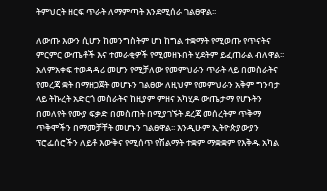ትምህርት ዘርፍ ጥራት ለማምጣት እንደሚሰራ ገልፀዋል፡፡

ለውጡ እውን ሲሆን ከመንግስትም ሆነ ከግል ተቋማት የሚወጡ የጥናትና ምርምር ውጤቶች እና ተመራቂዎች የሚመዘኑበት ሂደትም ይፈጠራል ብለዋል፡፡ አለምአቀፍ ተወዳዳሪ መሆን የሚቻለው የመምህራን ጥራት ላይ በመስራትና የመረጃ ቋት በማዘጋጀት መሆኑን ገልፀው ለዚህም የመምህራን አቅም ግንባታ ላይ ትኩረት አድርጎ መስራትና ከዚያም ምዘና አካሂዶ ውጤታማ የሆኑትን በመለየት የሙያ ፍቃድ በመስጠት በሚያገኙት ደረጃ መሰረትም ጥቅማ ጥቅሞችን በማመቻቸት መሆኑን ገልፀዋል፡፡ እንዲሁም ኢትዮጵያውያን ፕሮፌሰሮችን ለይቶ እውቅና የሚሰጥ የሽልማት ተቋም ማቋቋም የእቅዱ አካል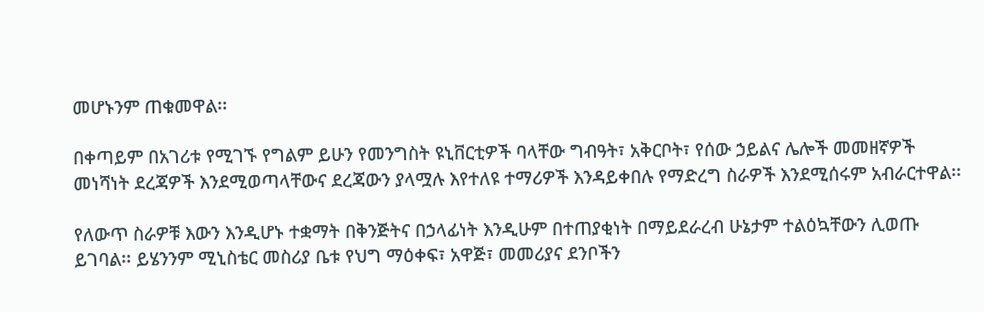መሆኑንም ጠቁመዋል፡፡

በቀጣይም በአገሪቱ የሚገኙ የግልም ይሁን የመንግስት ዩኒቨርቲዎች ባላቸው ግብዓት፣ አቅርቦት፣ የሰው ኃይልና ሌሎች መመዘኛዎች መነሻነት ደረጃዎች እንደሚወጣላቸውና ደረጃውን ያላሟሉ እየተለዩ ተማሪዎች እንዳይቀበሉ የማድረግ ስራዎች እንደሚሰሩም አብራርተዋል፡፡

የለውጥ ስራዎቹ እውን እንዲሆኑ ተቋማት በቅንጅትና በኃላፊነት እንዲሁም በተጠያቂነት በማይደራረብ ሁኔታም ተልዕኳቸውን ሊወጡ ይገባል፡፡ ይሄንንም ሚኒስቴር መስሪያ ቤቱ የህግ ማዕቀፍ፣ አዋጅ፣ መመሪያና ደንቦችን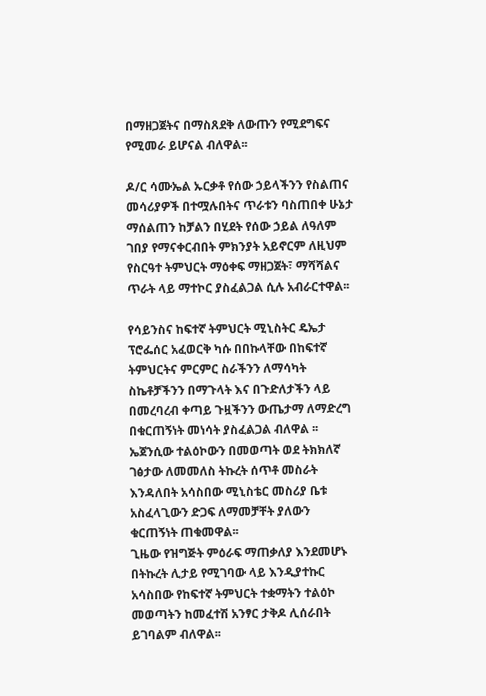በማዘጋጀትና በማስጸደቅ ለውጡን የሚደግፍና የሚመራ ይሆናል ብለዋል፡፡

ዶ/ር ሳሙኤል ኡርቃቶ የሰው ኃይላችንን የስልጠና መሳሪያዎች በተሟሉበትና ጥራቱን ባስጠበቀ ሁኔታ ማሰልጠን ከቻልን በሂደት የሰው ኃይል ለዓለም ገበያ የማናቀርብበት ምክንያት አይኖርም ለዚህም የስርዓተ ትምህርት ማዕቀፍ ማዘጋጀት፣ ማሻሻልና ጥራት ላይ ማተኮር ያስፈልጋል ሲሉ አብራርተዋል፡፡

የሳይንስና ከፍተኛ ትምህርት ሚኒስትር ዴኤታ ፕሮፌሰር አፈወርቅ ካሱ በበኩላቸው በከፍተኛ ትምህርትና ምርምር ስራችንን ለማሳካት ስኬቶቻችንን በማጉላት እና በጉድለታችን ላይ በመረባረብ ቀጣይ ጉዟችንን ውጤታማ ለማድረግ በቁርጠኝነት መነሳት ያስፈልጋል ብለዋል ፡፡ ኤጀንሲው ተልዕኮውን በመወጣት ወደ ትክክለኛ ገፅታው ለመመለስ ትኩረት ሰጥቶ መስራት እንዳለበት አሳስበው ሚኒስቴር መስሪያ ቤቱ አስፈላጊውን ድጋፍ ለማመቻቸት ያለውን ቁርጠኝነት ጠቁመዋል፡፡
ጊዜው የዝግጅት ምዕራፍ ማጠቃለያ እንደመሆኑ በትኩረት ሊታይ የሚገባው ላይ እንዲያተኩር አሳስበው የከፍተኛ ትምህርት ተቋማትን ተልዕኮ መወጣትን ከመፈተሽ አንፃር ታቅዶ ሊሰራበት ይገባልም ብለዋል፡፡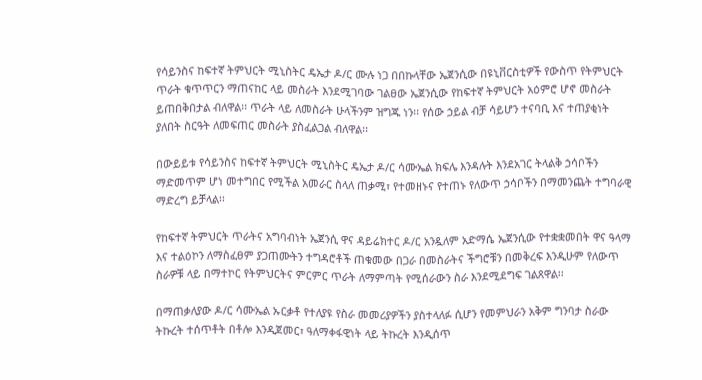የሳይንስና ከፍተኛ ትምህርት ሚኒስትር ዴኤታ ዶ/ር ሙሉ ነጋ በበኩላቸው ኤጀንሲው በዩኒቨርስቲዎች የውስጥ የትምህርት ጥራት ቁጥጥርን ማጠናከር ላይ መስራት እንደሚገባው ገልፀው ኤጀንሲው የከፍተኛ ትምህርት አዕምሮ ሆኖ መስራት ይጠበቅበታል ብለዋል፡፡ ጥራት ላይ ለመስራት ሁላችንም ዝግጁ ነን፡፡ የሰው ኃይል ብቻ ሳይሆን ተናባቢ እና ተጠያቂነት ያለበት ስርዓት ለመፍጠር መስራት ያስፈልጋል ብለዋል፡፡

በውይይቱ የሳይንስና ከፍተኛ ትምህርት ሚኒስትር ዴኤታ ዶ/ር ሳሙኤል ክፍሌ እንዳሉት እንደአገር ትላልቅ ኃሳቦችን ማድመጥም ሆነ መተግበር የሚችል አመራር ስላለ ጠቃሚ፣ የተመዘኑና የተጠኑ የለውጥ ኃሳቦችን በማመንጨት ተግባራዊ ማድረግ ይቻላል፡፡

የከፍተኛ ትምህርት ጥራትና አግባብነት ኤጀንሲ ዋና ዳይሬክተር ዶ/ር አንዷለም አድማሴ ኤጀንሲው የተቋቋመበት ዋና ዓላማ እና ተልዕኮን ለማስፈፀም ያጋጠሙትን ተግዳሮቶች ጠቁመው በጋራ በመስራትና ችግሮቹን በመቅረፍ እንዲሁም የለውጥ ስራዎቹ ላይ በማተኮር የትምህርትና ምርምር ጥራት ለማምጣት የሚሰራውን ስራ እንደሚደግፍ ገልጸዋል፡፡

በማጠቃለያው ዶ/ር ሳሙኤል ኡርቃቶ የተለያዩ የስራ መመሪያዎችን ያስተላለፉ ሲሆን የመምህራን አቅም ግንባታ ስራው ትኩረት ተሰጥቶት በቶሎ እንዲጀመር፣ ዓለማቀፋዊነት ላይ ትኩረት እንዲሰጥ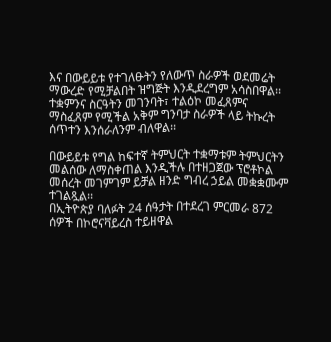እና በውይይቱ የተገለፁትን የለውጥ ስራዎች ወደመሬት ማውረድ የሚቻልበት ዝግጅት እንዲደረግም አሳስበዋል፡፡ ተቋምንና ስርዓትን መገንባት፣ ተልዕኮ መፈጸምና ማስፈጸም የሚችል አቅም ግንባታ ስራዎች ላይ ትኩረት ሰጥተን እንሰራለንም ብለዋል፡፡

በውይይቱ የግል ከፍተኛ ትምህርት ተቋማቱም ትምህርትን መልሰው ለማስቀጠል እንዲችሉ በተዘጋጀው ፕሮቶኮል መሰረት መገምገም ይቻል ዘንድ ግብረ ኃይል መቋቋሙም ተገልጿል፡፡
በኢትዮጵያ ባለፉት 24 ሰዓታት በተደረገ ምርመራ 872 ሰዎች በኮሮናቫይረስ ተይዘዋል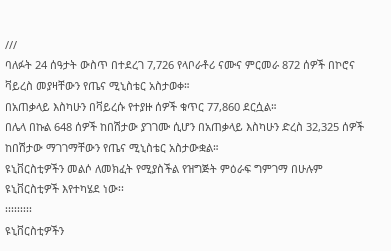///
ባለፉት 24 ሰዓታት ውስጥ በተደረገ 7,726 የላቦራቶሪ ናሙና ምርመራ 872 ሰዎች በኮሮና ቫይረስ መያዛቸውን የጤና ሚኒስቴር አስታወቀ።
በአጠቃላይ እስካሁን በቫይረሱ የተያዙ ሰዎች ቁጥር 77,860 ደርሷል።
በሌላ በኩል 648 ሰዎች ከበሽታው ያገገሙ ሲሆን በአጠቃላይ እስካሁን ድረስ 32,325 ሰዎች ከበሽታው ማገገማቸውን የጤና ሚኒስቴር አስታውቋል።
ዩኒቨርስቲዎችን መልሶ ለመክፈት የሚያስችል የዝግጅት ምዕራፍ ግምገማ በሁሉም ዩኒቨርስቲዎች እየተካሄደ ነው፡፡
፡፡፡፡፡፡፡፡፡
ዩኒቨርስቲዎችን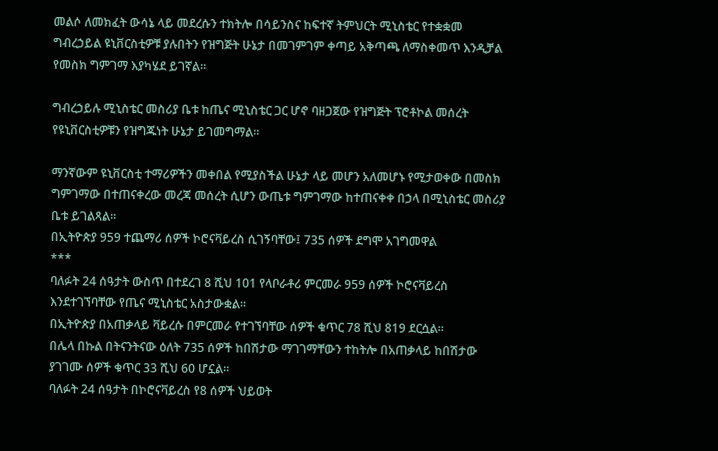መልሶ ለመክፈት ውሳኔ ላይ መደረሱን ተክትሎ በሳይንስና ከፍተኛ ትምህርት ሚኒስቴር የተቋቋመ ግብረኃይል ዩኒቨርስቲዎቹ ያሉበትን የዝግጅት ሁኔታ በመገምገም ቀጣይ አቅጣጫ ለማስቀመጥ እንዲቻል የመስክ ግምገማ እያካሄደ ይገኛል።

ግብረኃይሉ ሚኒስቴር መስሪያ ቤቱ ከጤና ሚኒስቴር ጋር ሆኖ ባዘጋጀው የዝግጅት ፕሮቶኮል መሰረት የዩኒቨርስቲዎቹን የዝግጁነት ሁኔታ ይገመግማል፡፡

ማንኛውም ዩኒቨርስቲ ተማሪዎችን መቀበል የሚያስችል ሁኔታ ላይ መሆን አለመሆኑ የሚታወቀው በመስክ ግምገማው በተጠናቀረው መረጃ መሰረት ሲሆን ውጤቱ ግምገማው ከተጠናቀቀ በኃላ በሚኒስቴር መስሪያ ቤቱ ይገልጻል።
በኢትዮጵያ 959 ተጨማሪ ሰዎች ኮሮናቫይረስ ሲገኝባቸው፤ 735 ሰዎች ደግሞ አገግመዋል
***
ባለፉት 24 ሰዓታት ውስጥ በተደረገ 8 ሺህ 101 የላቦራቶሪ ምርመራ 959 ሰዎች ኮሮናቫይረስ እንደተገኘባቸው የጤና ሚኒስቴር አስታውቋል።
በኢትዮጵያ በአጠቃላይ ቫይረሱ በምርመራ የተገኘባቸው ሰዎች ቁጥር 78 ሺህ 819 ደርሷል።
በሌላ በኩል በትናንትናው ዕለት 735 ሰዎች ከበሽታው ማገገማቸውን ተከትሎ በአጠቃላይ ከበሽታው ያገገሙ ሰዎች ቁጥር 33 ሺህ 60 ሆኗል።
ባለፉት 24 ሰዓታት በኮሮናቫይረስ የ8 ሰዎች ህይወት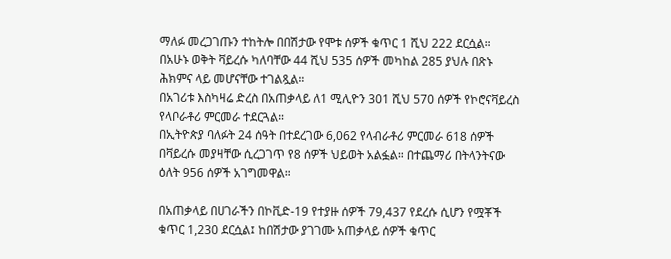ማለፉ መረጋገጡን ተከትሎ በበሽታው የሞቱ ሰዎች ቁጥር 1 ሺህ 222 ደርሷል።
በአሁኑ ወቅት ቫይረሱ ካለባቸው 44 ሺህ 535 ሰዎች መካከል 285 ያህሉ በጽኑ ሕክምና ላይ መሆናቸው ተገልጿል።
በአገሪቱ እስካዛሬ ድረስ በአጠቃላይ ለ1 ሚሊዮን 301 ሺህ 570 ሰዎች የኮሮናቫይረስ የላቦራቶሪ ምርመራ ተደርጓል።
በኢትዮጵያ ባለፉት 24 ሰዓት በተደረገው 6,062 የላብራቶሪ ምርመራ 618 ሰዎች በቫይረሱ መያዛቸው ሲረጋገጥ የ8 ሰዎች ህይወት አልፏል። በተጨማሪ በትላንትናው ዕለት 956 ሰዎች አገግመዋል።

በአጠቃላይ በሀገራችን በኮቪድ-19 የተያዙ ሰዎች 79,437 የደረሱ ሲሆን የሟቾች ቁጥር 1,230 ደርሷል፤ ከበሽታው ያገገሙ አጠቃላይ ሰዎች ቁጥር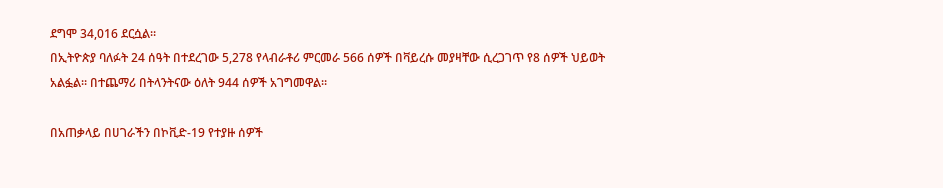ደግሞ 34,016 ደርሷል።
በኢትዮጵያ ባለፉት 24 ሰዓት በተደረገው 5,278 የላብራቶሪ ምርመራ 566 ሰዎች በቫይረሱ መያዛቸው ሲረጋገጥ የ8 ሰዎች ህይወት አልፏል። በተጨማሪ በትላንትናው ዕለት 944 ሰዎች አገግመዋል።

በአጠቃላይ በሀገራችን በኮቪድ-19 የተያዙ ሰዎች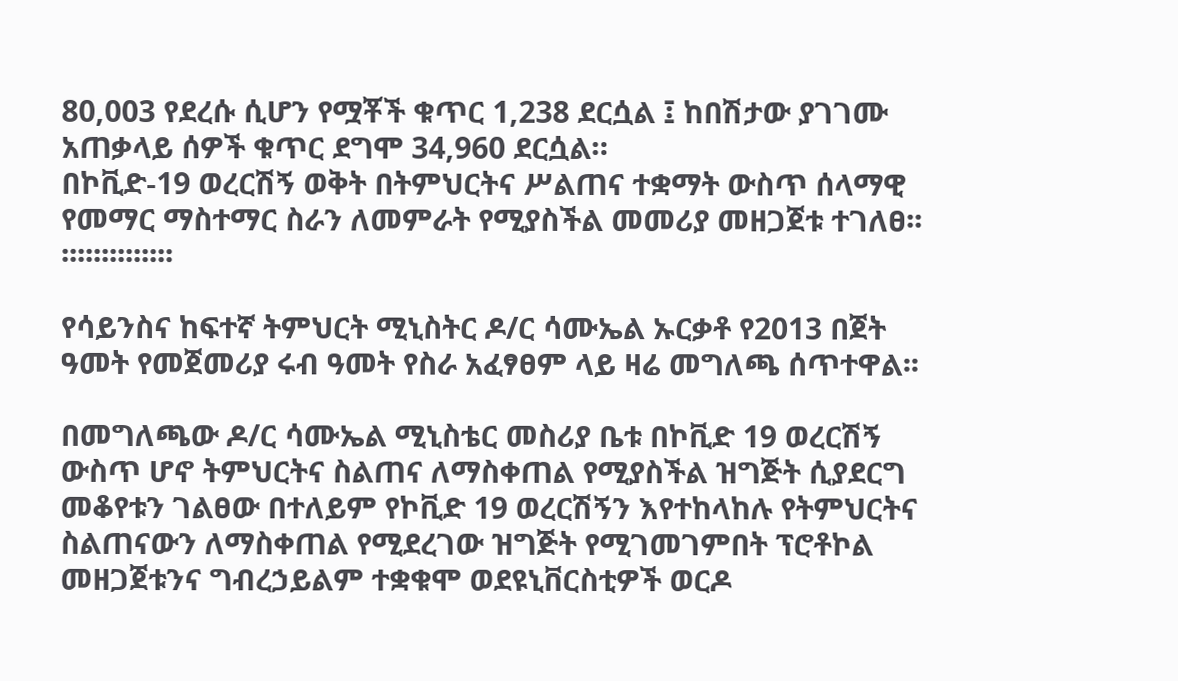80,003 የደረሱ ሲሆን የሟቾች ቁጥር 1,238 ደርሷል ፤ ከበሽታው ያገገሙ አጠቃላይ ሰዎች ቁጥር ደግሞ 34,960 ደርሷል።
በኮቪድ-19 ወረርሽኝ ወቅት በትምህርትና ሥልጠና ተቋማት ውስጥ ሰላማዊ የመማር ማስተማር ስራን ለመምራት የሚያስችል መመሪያ መዘጋጀቱ ተገለፀ፡፡
፡፡፡፡፡፡፡፡፡፡፡፡፡፡

የሳይንስና ከፍተኛ ትምህርት ሚኒስትር ዶ/ር ሳሙኤል ኡርቃቶ የ2013 በጀት ዓመት የመጀመሪያ ሩብ ዓመት የስራ አፈፃፀም ላይ ዛሬ መግለጫ ሰጥተዋል፡፡

በመግለጫው ዶ/ር ሳሙኤል ሚኒስቴር መስሪያ ቤቱ በኮቪድ 19 ወረርሽኝ ውስጥ ሆኖ ትምህርትና ስልጠና ለማስቀጠል የሚያስችል ዝግጅት ሲያደርግ መቆየቱን ገልፀው በተለይም የኮቪድ 19 ወረርሽኝን እየተከላከሉ የትምህርትና ስልጠናውን ለማስቀጠል የሚደረገው ዝግጅት የሚገመገምበት ፕሮቶኮል መዘጋጀቱንና ግብረኃይልም ተቋቁሞ ወደዩኒቨርስቲዎች ወርዶ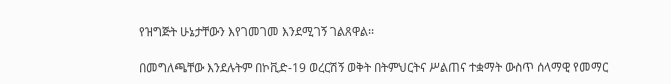የዝግጅት ሁኔታቸውን እየገመገመ እንደሚገኝ ገልጸዋል፡፡

በመግለጫቸው እንደሉትም በኮቪድ-19 ወረርሽኝ ወቅት በትምህርትና ሥልጠና ተቋማት ውስጥ ሰላማዊ የመማር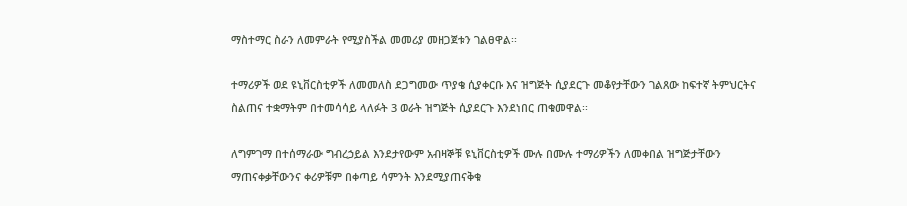ማስተማር ስራን ለመምራት የሚያስችል መመሪያ መዘጋጀቱን ገልፀዋል፡፡

ተማሪዎች ወደ ዩኒቨርስቲዎች ለመመለስ ደጋግመው ጥያቄ ሲያቀርቡ እና ዝግጅት ሲያደርጉ መቆየታቸውን ገልጸው ከፍተኛ ትምህርትና ስልጠና ተቋማትም በተመሳሳይ ላለፉት 3 ወራት ዝግጅት ሲያደርጉ እንደነበር ጠቁመዋል፡፡

ለግምገማ በተሰማራው ግብረኃይል እንደታየውም አብዛኞቹ ዩኒቨርስቲዎች ሙሉ በሙሉ ተማሪዎችን ለመቀበል ዝግጅታቸውን ማጠናቀቃቸውንና ቀሪዎቹም በቀጣይ ሳምንት እንደሚያጠናቅቁ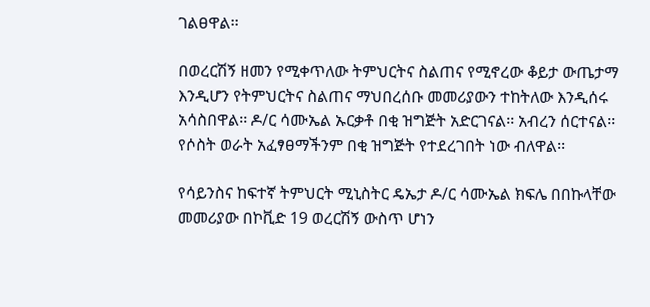ገልፀዋል፡፡

በወረርሽኝ ዘመን የሚቀጥለው ትምህርትና ስልጠና የሚኖረው ቆይታ ውጤታማ እንዲሆን የትምህርትና ስልጠና ማህበረሰቡ መመሪያውን ተከትለው እንዲሰሩ አሳስበዋል፡፡ ዶ/ር ሳሙኤል ኡርቃቶ በቂ ዝግጅት አድርገናል፡፡ አብረን ሰርተናል፡፡ የሶስት ወራት አፈፃፀማችንም በቂ ዝግጅት የተደረገበት ነው ብለዋል፡፡

የሳይንስና ከፍተኛ ትምህርት ሚኒስትር ዴኤታ ዶ/ር ሳሙኤል ክፍሌ በበኩላቸው መመሪያው በኮቪድ 19 ወረርሽኝ ውስጥ ሆነን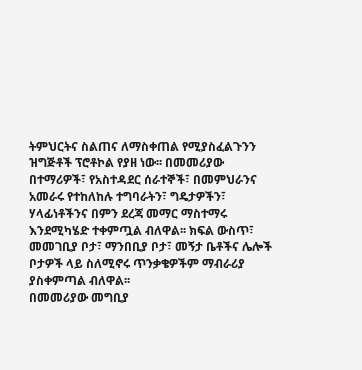ትምህርትና ስልጠና ለማስቀጠል የሚያስፈልጉንን ዝግጅቶች ፕሮቶኮል የያዘ ነው፡፡ በመመሪያው በተማሪዎች፣ የአስተዳደር ሰራተኞች፣ በመምህራንና አመራሩ የተከለከሉ ተግባራትን፣ ግዴታዎችን፣ ሃላፊነቶችንና በምን ደረጃ መማር ማስተማሩ እንደሚካሄድ ተቀምጧል ብለዋል፡፡ ክፍል ውስጥ፣ መመገቢያ ቦታ፣ ማንበቢያ ቦታ፣ መኝታ ቤቶችና ሌሎች ቦታዎች ላይ ስለሚኖሩ ጥንቃቄዎችም ማብራሪያ ያስቀምጣል ብለዋል፡፡
በመመሪያው መግቢያ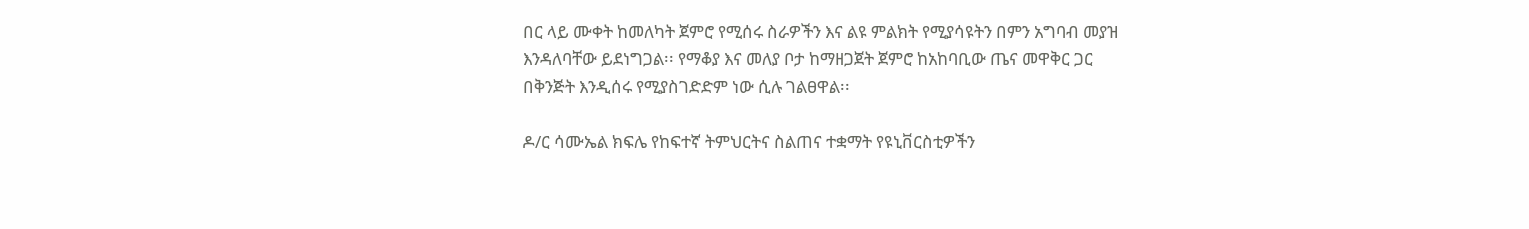በር ላይ ሙቀት ከመለካት ጀምሮ የሚሰሩ ስራዎችን እና ልዩ ምልክት የሚያሳዩትን በምን አግባብ መያዝ እንዳለባቸው ይደነግጋል፡፡ የማቆያ እና መለያ ቦታ ከማዘጋጀት ጀምሮ ከአከባቢው ጤና መዋቅር ጋር በቅንጅት እንዲሰሩ የሚያስገድድም ነው ሲሉ ገልፀዋል፡፡

ዶ/ር ሳሙኤል ክፍሌ የከፍተኛ ትምህርትና ስልጠና ተቋማት የዩኒቨርስቲዎችን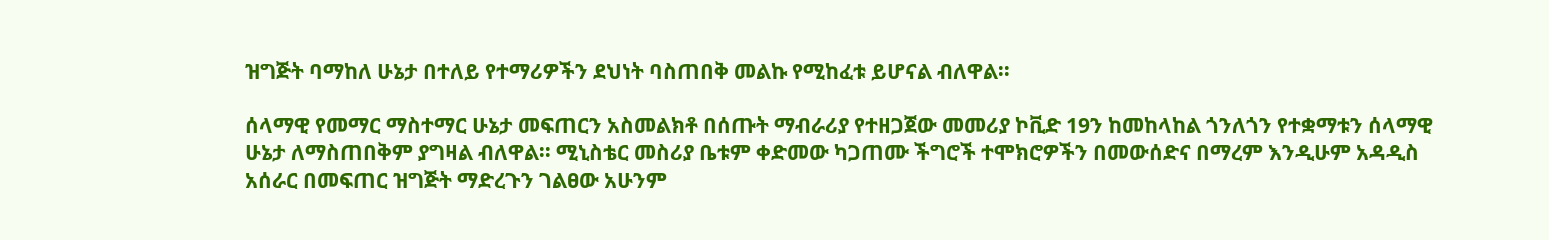ዝግጅት ባማከለ ሁኔታ በተለይ የተማሪዎችን ደህነት ባስጠበቅ መልኩ የሚከፈቱ ይሆናል ብለዋል፡፡

ሰላማዊ የመማር ማስተማር ሁኔታ መፍጠርን አስመልክቶ በሰጡት ማብራሪያ የተዘጋጀው መመሪያ ኮቪድ 19ን ከመከላከል ጎንለጎን የተቋማቱን ሰላማዊ ሁኔታ ለማስጠበቅም ያግዛል ብለዋል፡፡ ሚኒስቴር መስሪያ ቤቱም ቀድመው ካጋጠሙ ችግሮች ተሞክሮዎችን በመውሰድና በማረም እንዲሁም አዳዲስ አሰራር በመፍጠር ዝግጅት ማድረጉን ገልፀው አሁንም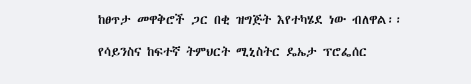ከፀጥታ መዋቅሮች ጋር በቂ ዝግጅት እየተካሄደ ነው ብለዋል፡፡

የሳይንስና ከፍተኛ ትምህርት ሚኒስትር ዴኤታ ፕሮፌሰር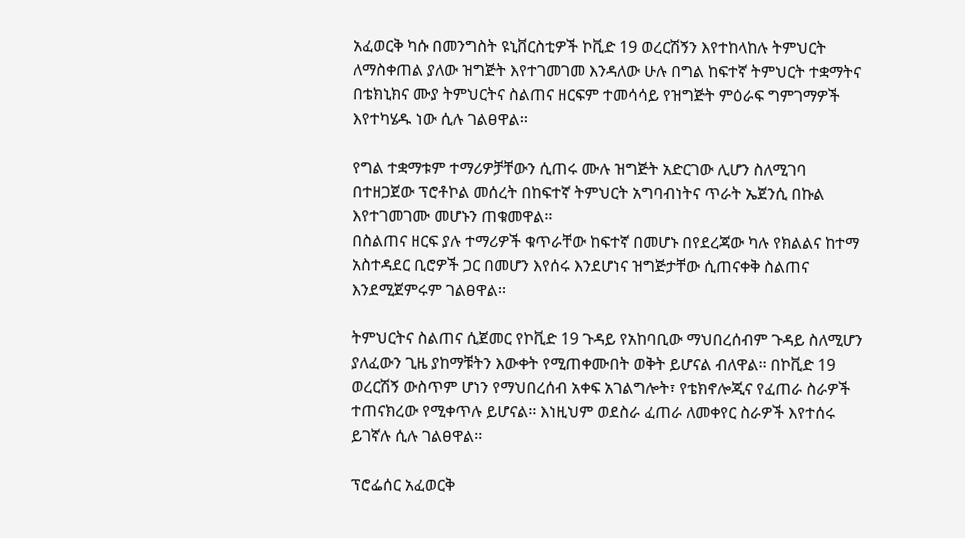አፈወርቅ ካሱ በመንግስት ዩኒቨርስቲዎች ኮቪድ 19 ወረርሽኝን እየተከላከሉ ትምህርት ለማስቀጠል ያለው ዝግጅት እየተገመገመ እንዳለው ሁሉ በግል ከፍተኛ ትምህርት ተቋማትና በቴክኒክና ሙያ ትምህርትና ስልጠና ዘርፍም ተመሳሳይ የዝግጅት ምዕራፍ ግምገማዎች እየተካሄዱ ነው ሲሉ ገልፀዋል፡፡

የግል ተቋማቱም ተማሪዎቻቸውን ሲጠሩ ሙሉ ዝግጅት አድርገው ሊሆን ስለሚገባ በተዘጋጀው ፕሮቶኮል መሰረት በከፍተኛ ትምህርት አግባብነትና ጥራት ኤጀንሲ በኩል እየተገመገሙ መሆኑን ጠቁመዋል፡፡
በስልጠና ዘርፍ ያሉ ተማሪዎች ቁጥራቸው ከፍተኛ በመሆኑ በየደረጃው ካሉ የክልልና ከተማ አስተዳደር ቢሮዎች ጋር በመሆን እየሰሩ እንደሆነና ዝግጅታቸው ሲጠናቀቅ ስልጠና እንደሚጀምሩም ገልፀዋል፡፡

ትምህርትና ስልጠና ሲጀመር የኮቪድ 19 ጉዳይ የአከባቢው ማህበረሰብም ጉዳይ ስለሚሆን ያለፈውን ጊዜ ያከማቹትን እውቀት የሚጠቀሙበት ወቅት ይሆናል ብለዋል፡፡ በኮቪድ 19 ወረርሽኝ ውስጥም ሆነን የማህበረሰብ አቀፍ አገልግሎት፣ የቴክኖሎጂና የፈጠራ ስራዎች ተጠናክረው የሚቀጥሉ ይሆናል፡፡ እነዚህም ወደስራ ፈጠራ ለመቀየር ስራዎች እየተሰሩ ይገኛሉ ሲሉ ገልፀዋል፡፡

ፕሮፌሰር አፈወርቅ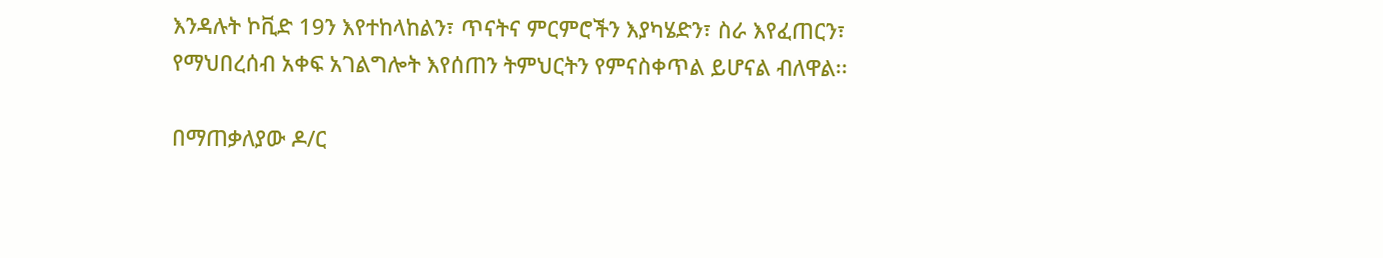እንዳሉት ኮቪድ 19ን እየተከላከልን፣ ጥናትና ምርምሮችን እያካሄድን፣ ስራ እየፈጠርን፣ የማህበረሰብ አቀፍ አገልግሎት እየሰጠን ትምህርትን የምናስቀጥል ይሆናል ብለዋል፡፡

በማጠቃለያው ዶ/ር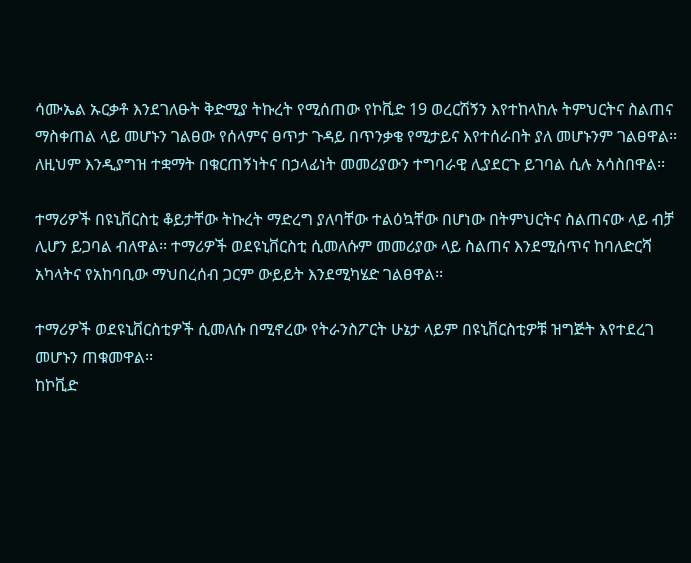ሳሙኤል ኡርቃቶ እንደገለፁት ቅድሚያ ትኩረት የሚሰጠው የኮቪድ 19 ወረርሽኝን እየተከላከሉ ትምህርትና ስልጠና ማስቀጠል ላይ መሆኑን ገልፀው የሰላምና ፀጥታ ጉዳይ በጥንቃቄ የሚታይና እየተሰራበት ያለ መሆኑንም ገልፀዋል፡፡
ለዚህም እንዲያግዝ ተቋማት በቁርጠኝነትና በኃላፊነት መመሪያውን ተግባራዊ ሊያደርጉ ይገባል ሲሉ አሳስበዋል፡፡

ተማሪዎች በዩኒቨርስቲ ቆይታቸው ትኩረት ማድረግ ያለባቸው ተልዕኳቸው በሆነው በትምህርትና ስልጠናው ላይ ብቻ ሊሆን ይጋባል ብለዋል፡፡ ተማሪዎች ወደዩኒቨርስቲ ሲመለሱም መመሪያው ላይ ስልጠና እንደሚሰጥና ከባለድርሻ አካላትና የአከባቢው ማህበረሰብ ጋርም ውይይት እንደሚካሄድ ገልፀዋል፡፡

ተማሪዎች ወደዩኒቨርስቲዎች ሲመለሱ በሚኖረው የትራንስፖርት ሁኔታ ላይም በዩኒቨርስቲዎቹ ዝግጅት እየተደረገ መሆኑን ጠቁመዋል፡፡
ከኮቪድ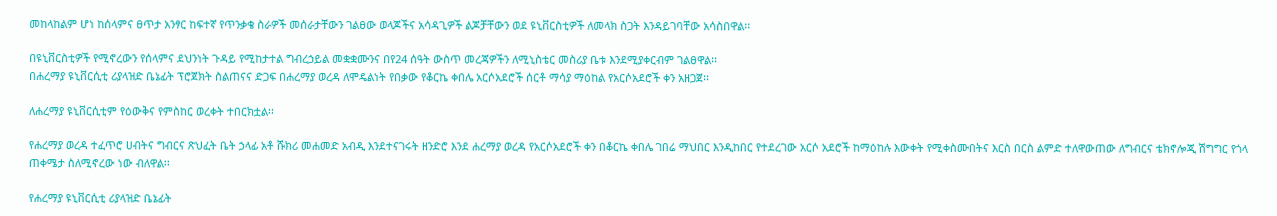መከላከልም ሆነ ከሰላምና ፀጥታ አንፃር ከፍተኛ የጥንቃቄ ስራዎች መሰራታቸውን ገልፀው ወላጆችና አሳዳጊዎች ልጆቻቸውን ወደ ዩኒቨርስቲዎች ለመላክ ስጋት እንዳይገባቸው አሳስበዋል፡፡

በዩኒቨርስቲዎች የሚኖረውን የሰላምና ደህንነት ጉዳይ የሚከታተል ግብረኃይል መቋቋሙንና በየ24 ሰዓት ውስጥ መረጃዎችን ለሚኒስቴር መስሪያ ቤቱ እንደሚያቀርብም ገልፀዋል፡፡
በሐረማያ ዩኒቨርሲቲ ሪያላዝድ ቤኔፊት ፕሮጀክት ስልጠናና ድጋፍ በሐረማያ ወረዳ ለሞዴልነት የበቃው የቆርኬ ቀበሌ አርሶአደሮች ሰርቶ ማሳያ ማዕከል የአርሶአደሮች ቀን አዘጋጀ፡፡

ለሐረማያ ዩኒቨርሲቲም የዕውቅና የምስከር ወረቀት ተበርክቷል፡፡

የሐረማያ ወረዳ ተፈጥሮ ሀብትና ግብርና ጽህፈት ቤት ኃላፊ አቶ ሹክሪ መሐመድ አብዲ እንደተናገሩት ዘንድሮ እንደ ሐረማያ ወረዳ የአርሶአደሮች ቀን በቆርኬ ቀበሌ ገበሬ ማህበር እንዲከበር የተደረገው አርሶ አደሮች ከማዕከሉ እውቀት የሚቀስሙበትና እርስ በርስ ልምድ ተለዋውጠው ለግብርና ቴክኖሎጂ ሽግግር የጎላ ጠቀሜታ ስለሚኖረው ነው ብለዋል፡፡

የሐረማያ ዩኒቨርሲቲ ሪያላዝድ ቤኔፊት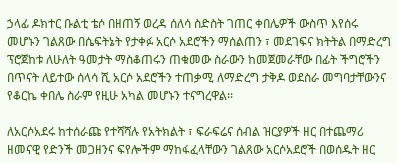ኃላፊ ዶክተር ቡልቲ ቴሶ በዘጠኝ ወረዳ ሰለሳ ስድስት ገጠር ቀበሌዎች ውስጥ እየሰሩ መሆኑን ገልጸው በሴፍትኔት የታቀፉ አርሶ አደሮችን ማሰልጠን ፣ መደገፍና ክትትል በማድረግ ፕሮጀከቱ ለሁለት ዓመታት ማስቆጠሩን ጠቁመው ስራውን ከመጀመራቸው በፊት ችግሮችን በጥናት ለይተው ሰላሳ ሺ አርሶ አደሮችን ተጠቃሚ ለማድረግ ታቅዶ ወደስራ መግባታቸውንና የቆርኬ ቀበሌ ስራም የዚሁ አካል መሆኑን ተናግረዋል፡፡

ለአርሶአደሩ ከተሰራጩ የተሻሻሉ የአትክልት ፣ ፍራፍሬና ሰብል ዝርያዎች ዘር በተጨማሪ ዘመናዊ የድንች መጋዘንና ፍየሎችም ማከፋፈላቸውን ገልጸው አርሶአደሮች በወሰዱት ዘር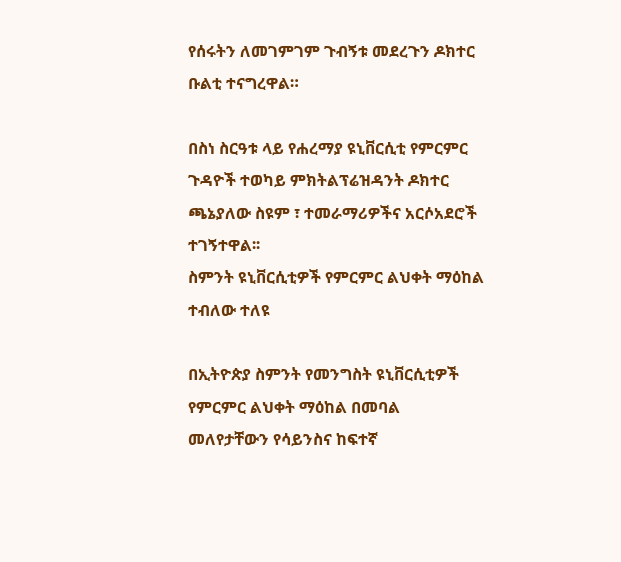የሰሩትን ለመገምገም ጉብኝቱ መደረጉን ዶክተር ቡልቲ ተናግረዋል።

በስነ ስርዓቱ ላይ የሐረማያ ዩኒቨርሲቲ የምርምር ጉዳዮች ተወካይ ምክትልፕሬዝዳንት ዶክተር ጫኔያለው ስዩም ፣ ተመራማሪዎችና አርሶአደሮች ተገኝተዋል፡፡
ስምንት ዩኒቨርሲቲዎች የምርምር ልህቀት ማዕከል ተብለው ተለዩ

በኢትዮጵያ ስምንት የመንግስት ዩኒቨርሲቲዎች የምርምር ልህቀት ማዕከል በመባል መለየታቸውን የሳይንስና ከፍተኛ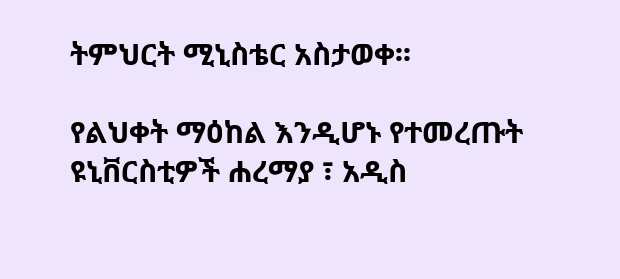ትምህርት ሚኒስቴር አስታወቀ፡፡

የልህቀት ማዕከል እንዲሆኑ የተመረጡት ዩኒቨርስቲዎች ሐረማያ ፣ አዲስ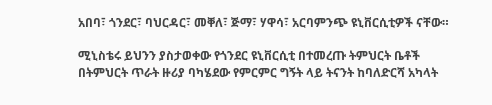አበባ፣ ጎንደር፣ ባህርዳር፣ መቐለ፣ ጅማ፣ ሃዋሳ፣ አርባምንጭ ዩኒቨርሲቲዎች ናቸው።

ሚኒስቴሩ ይህንን ያስታወቀው የጎንደር ዩኒቨርሲቲ በተመረጡ ትምህርት ቤቶች በትምህርት ጥራት ዙሪያ ባካሄደው የምርምር ግኝት ላይ ትናንት ከባለድርሻ አካላት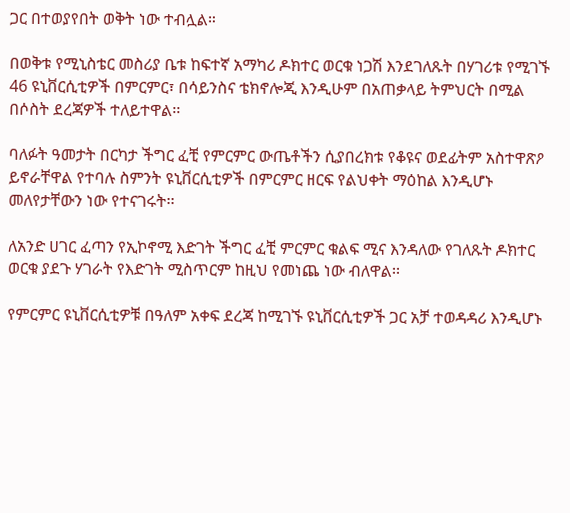ጋር በተወያየበት ወቅት ነው ተብሏል።

በወቅቱ የሚኒስቴር መስሪያ ቤቱ ከፍተኛ አማካሪ ዶክተር ወርቁ ነጋሽ እንደገለጹት በሃገሪቱ የሚገኙ 46 ዩኒቨርሲቲዎች በምርምር፣ በሳይንስና ቴክኖሎጂ እንዲሁም በአጠቃላይ ትምህርት በሚል በሶስት ደረጃዎች ተለይተዋል፡፡

ባለፉት ዓመታት በርካታ ችግር ፈቺ የምርምር ውጤቶችን ሲያበረክቱ የቆዩና ወደፊትም አስተዋጽዖ ይኖራቸዋል የተባሉ ስምንት ዩኒቨርሲቲዎች በምርምር ዘርፍ የልህቀት ማዕከል እንዲሆኑ መለየታቸውን ነው የተናገሩት፡፡

ለአንድ ሀገር ፈጣን የኢኮኖሚ እድገት ችግር ፈቺ ምርምር ቁልፍ ሚና እንዳለው የገለጹት ዶክተር ወርቁ ያደጉ ሃገራት የእድገት ሚስጥርም ከዚህ የመነጨ ነው ብለዋል፡፡

የምርምር ዩኒቨርሲቲዎቹ በዓለም አቀፍ ደረጃ ከሚገኙ ዩኒቨርሲቲዎች ጋር አቻ ተወዳዳሪ እንዲሆኑ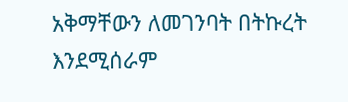አቅማቸውን ለመገንባት በትኩረት እንደሚሰራም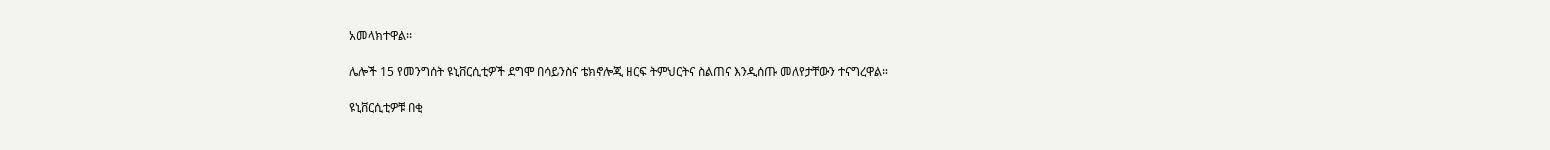አመላክተዋል፡፡

ሌሎች 15 የመንግሰት ዩኒቨርሲቲዎች ደግሞ በሳይንስና ቴክኖሎጂ ዘርፍ ትምህርትና ስልጠና እንዲሰጡ መለየታቸውን ተናግረዋል።

ዩኒቨርሲቲዎቹ በቂ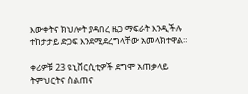እውቀትና ክህሎት ያዳበረ ዜጋ ማፍራት እንዲችሉ ተከታታይ ድጋፍ እንደሚደረግላቸው አመላክተዋል።

ቀሪዎቹ 23 ዩኒቨርሲቲዎች ደግሞ አጠቃላይ ትምህርትና ስልጠና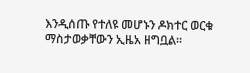እንዲሰጡ የተለዩ መሆኑን ዶክተር ወርቁ ማስታወቃቸውን ኢዜአ ዘግቧል።